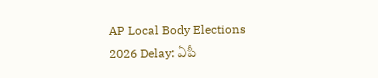AP Local Body Elections 2026 Delay: ఏపీ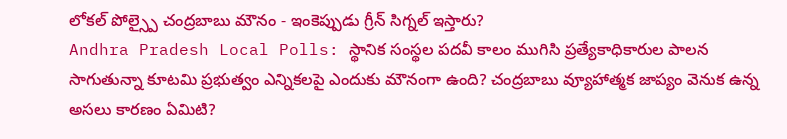లోకల్ పోల్స్పై చంద్రబాబు మౌనం - ఇంకెప్పుడు గ్రీన్ సిగ్నల్ ఇస్తారు?
Andhra Pradesh Local Polls: స్థానిక సంస్థల పదవీ కాలం ముగిసి ప్రత్యేకాధికారుల పాలన సాగుతున్నా కూటమి ప్రభుత్వం ఎన్నికలపై ఎందుకు మౌనంగా ఉంది? చంద్రబాబు వ్యూహాత్మక జాప్యం వెనుక ఉన్న అసలు కారణం ఏమిటి?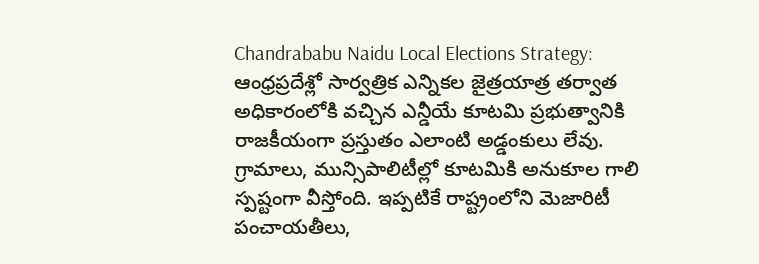Chandrababu Naidu Local Elections Strategy: ఆంధ్రప్రదేశ్లో సార్వత్రిక ఎన్నికల జైత్రయాత్ర తర్వాత అధికారంలోకి వచ్చిన ఎన్డీయే కూటమి ప్రభుత్వానికి రాజకీయంగా ప్రస్తుతం ఎలాంటి అడ్డంకులు లేవు. గ్రామాలు, మున్సిపాలిటీల్లో కూటమికి అనుకూల గాలి స్పష్టంగా వీస్తోంది. ఇప్పటికే రాష్ట్రంలోని మెజారిటీ పంచాయతీలు,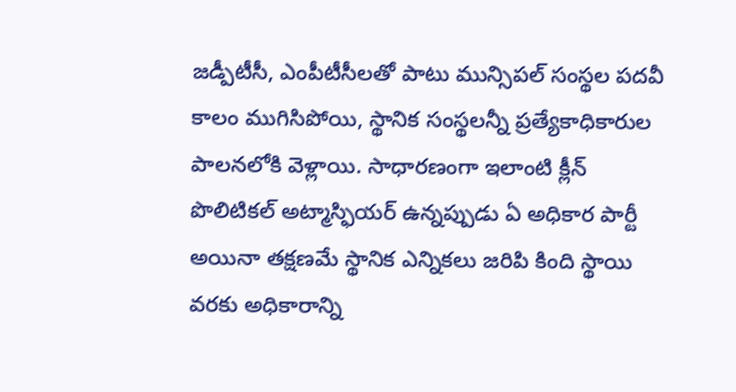జడ్పీటీసీ, ఎంపీటీసీలతో పాటు మున్సిపల్ సంస్థల పదవీ కాలం ముగిసిపోయి, స్థానిక సంస్థలన్నీ ప్రత్యేకాధికారుల పాలనలోకి వెళ్లాయి. సాధారణంగా ఇలాంటి క్లీన్ పొలిటికల్ అట్మాస్ఫియర్ ఉన్నప్పుడు ఏ అధికార పార్టీ అయినా తక్షణమే స్థానిక ఎన్నికలు జరిపి కింది స్థాయి వరకు అధికారాన్ని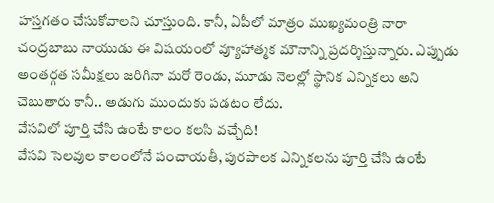హస్తగతం చేసుకోవాలని చూస్తుంది. కానీ, ఏపీలో మాత్రం ముఖ్యమంత్రి నారా చంద్రబాబు నాయుడు ఈ విషయంలో వ్యూహాత్మక మౌనాన్ని ప్రదర్శిస్తున్నారు. ఎప్పుడు అంతర్గత సమీక్షలు జరిగినా మరో రెండు, మూడు నెలల్లో స్థానిక ఎన్నికలు అని చెబుతారు కానీ.. అడుగు ముందుకు పడటం లేదు.
వేసవిలో పూర్తి చేసి ఉంటే కాలం కలసి వచ్చేది!
వేసవి సెలవుల కాలంలోనే పంచాయతీ, పురపాలక ఎన్నికలను పూర్తి చేసి ఉంటే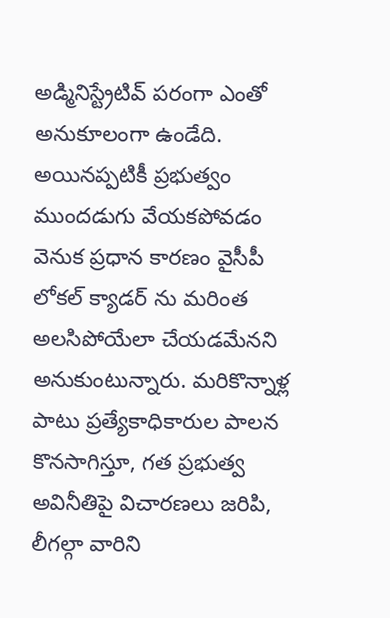అడ్మినిస్ట్రేటివ్ పరంగా ఎంతో అనుకూలంగా ఉండేది. అయినప్పటికీ ప్రభుత్వం ముందడుగు వేయకపోవడం వెనుక ప్రధాన కారణం వైసీపీ లోకల్ క్యాడర్ ను మరింత అలసిపోయేలా చేయడమేనని అనుకుంటున్నారు. మరికొన్నాళ్ల పాటు ప్రత్యేకాధికారుల పాలన కొనసాగిస్తూ, గత ప్రభుత్వ అవినీతిపై విచారణలు జరిపి, లీగల్గా వారిని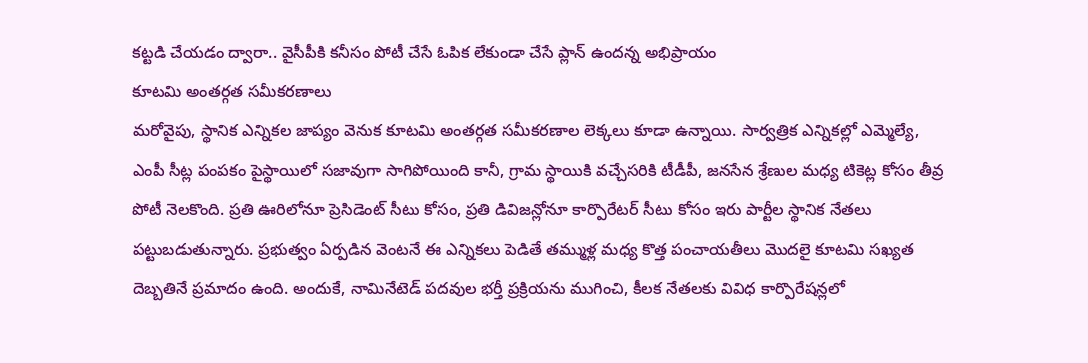కట్టడి చేయడం ద్వారా.. వైసీపీకి కనీసం పోటీ చేసే ఓపిక లేకుండా చేసే ప్లాన్ ఉందన్న అభిప్రాయం
కూటమి అంతర్గత సమీకరణాలు
మరోవైపు, స్థానిక ఎన్నికల జాప్యం వెనుక కూటమి అంతర్గత సమీకరణాల లెక్కలు కూడా ఉన్నాయి. సార్వత్రిక ఎన్నికల్లో ఎమ్మెల్యే, ఎంపీ సీట్ల పంపకం పైస్థాయిలో సజావుగా సాగిపోయింది కానీ, గ్రామ స్థాయికి వచ్చేసరికి టీడీపీ, జనసేన శ్రేణుల మధ్య టికెట్ల కోసం తీవ్ర పోటీ నెలకొంది. ప్రతి ఊరిలోనూ ప్రెసిడెంట్ సీటు కోసం, ప్రతి డివిజన్లోనూ కార్పొరేటర్ సీటు కోసం ఇరు పార్టీల స్థానిక నేతలు పట్టుబడుతున్నారు. ప్రభుత్వం ఏర్పడిన వెంటనే ఈ ఎన్నికలు పెడితే తమ్ముళ్ల మధ్య కొత్త పంచాయతీలు మొదలై కూటమి సఖ్యత దెబ్బతినే ప్రమాదం ఉంది. అందుకే, నామినేటెడ్ పదవుల భర్తీ ప్రక్రియను ముగించి, కీలక నేతలకు వివిధ కార్పొరేషన్లలో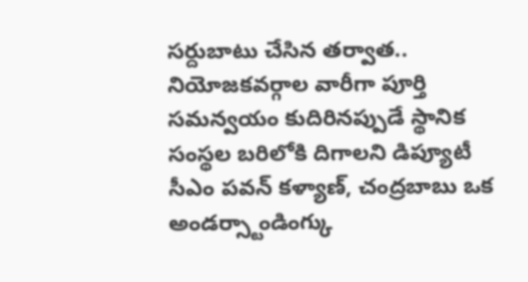సర్దుబాటు చేసిన తర్వాత.. నియోజకవర్గాల వారీగా పూర్తి సమన్వయం కుదిరినప్పుడే స్థానిక సంస్థల బరిలోకి దిగాలని డిప్యూటీ సీఎం పవన్ కళ్యాణ్, చంద్రబాబు ఒక అండర్స్టాండింగ్కు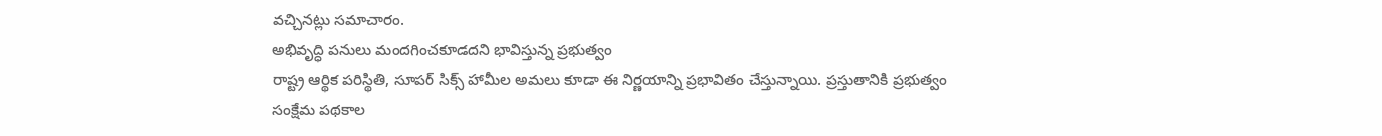వచ్చినట్లు సమాచారం.
అభివృద్ధి పనులు మందగించకూడదని భావిస్తున్న ప్రభుత్వం
రాష్ట్ర ఆర్థిక పరిస్థితి, సూపర్ సిక్స్ హామీల అమలు కూడా ఈ నిర్ణయాన్ని ప్రభావితం చేస్తున్నాయి. ప్రస్తుతానికి ప్రభుత్వం సంక్షేమ పథకాల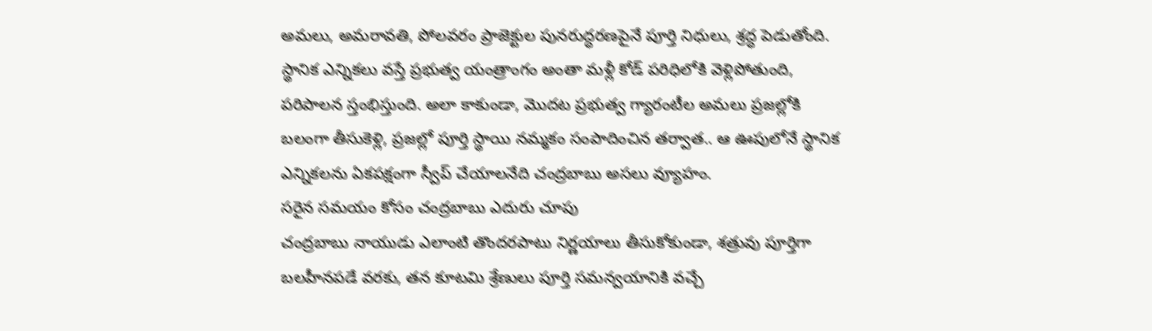అమలు, అమరావతి, పోలవరం ప్రాజెక్టుల పునరుద్ధరణపైనే పూర్తి నిధులు, శ్రద్ధ పెడుతోంది. స్థానిక ఎన్నికలు వస్తే ప్రభుత్వ యంత్రాంగం అంతా మళ్లీ కోడ్ పరిధిలోకి వెళ్లిపోతుంది, పరిపాలన స్తంభిస్తుంది. అలా కాకుండా, మొదట ప్రభుత్వ గ్యారంటీల అమలు ప్రజల్లోకి బలంగా తీసుకెళ్లి, ప్రజల్లో పూర్తి స్థాయి నమ్మకం సంపాదించిన తర్వాత.. ఆ ఊపులోనే స్థానిక ఎన్నికలను ఏకపక్షంగా స్వీప్ చేయాలనేది చంద్రబాబు అసలు వ్యూహం.
సరైన సమయం కోసం చంద్రబాబు ఎదురు చూపు
చంద్రబాబు నాయుడు ఎలాంటి తొందరపాటు నిర్ణయాలు తీసుకోకుండా, శత్రువు పూర్తిగా బలహీనపడే వరకు, తన కూటమి శ్రేణులు పూర్తి సమన్వయానికి వచ్చే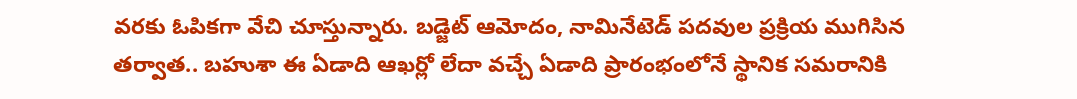వరకు ఓపికగా వేచి చూస్తున్నారు. బడ్జెట్ ఆమోదం, నామినేటెడ్ పదవుల ప్రక్రియ ముగిసిన తర్వాత.. బహుశా ఈ ఏడాది ఆఖర్లో లేదా వచ్చే ఏడాది ప్రారంభంలోనే స్థానిక సమరానికి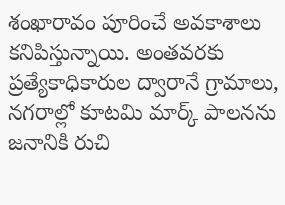శంఖారావం పూరించే అవకాశాలు కనిపిస్తున్నాయి. అంతవరకు ప్రత్యేకాధికారుల ద్వారానే గ్రామాలు, నగరాల్లో కూటమి మార్క్ పాలనను జనానికి రుచి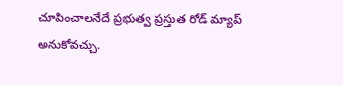చూపించాలనేదే ప్రభుత్వ ప్రస్తుత రోడ్ మ్యాప్ అనుకోవచ్చు.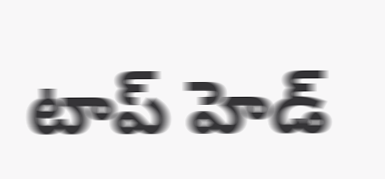టాప్ హెడ్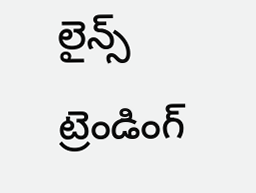లైన్స్
ట్రెండింగ్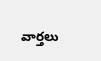వార్తలు